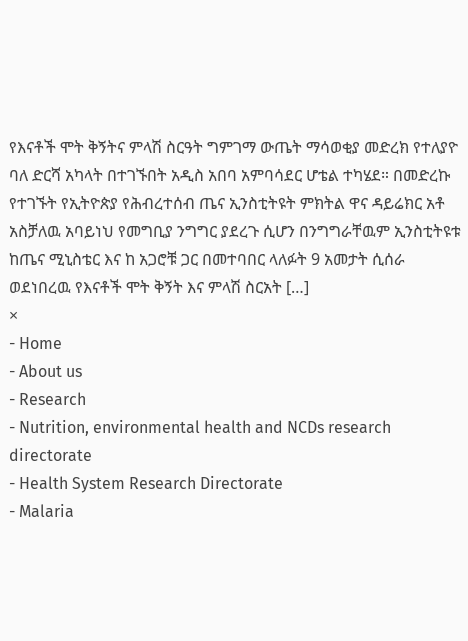የእናቶች ሞት ቅኝትና ምላሽ ስርዓት ግምገማ ውጤት ማሳወቂያ መድረክ የተለያዮ ባለ ድርሻ አካላት በተገኙበት አዲስ አበባ አምባሳደር ሆቴል ተካሄደ። በመድረኩ የተገኙት የኢትዮጵያ የሕብረተሰብ ጤና ኢንስቲትዩት ምክትል ዋና ዳይሬክር አቶ አስቻለዉ አባይነህ የመግቢያ ንግግር ያደረጉ ሲሆን በንግግራቸዉም ኢንስቲትዩቱ ከጤና ሚኒስቴር እና ከ አጋሮቹ ጋር በመተባበር ላለፉት 9 አመታት ሲሰራ ወደነበረዉ የእናቶች ሞት ቅኝት እና ምላሽ ስርአት […]
×
- Home
- About us
- Research
- Nutrition, environmental health and NCDs research directorate
- Health System Research Directorate
- Malaria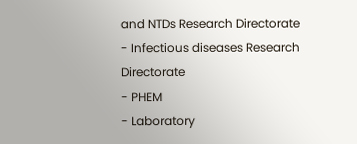and NTDs Research Directorate
- Infectious diseases Research Directorate
- PHEM
- Laboratory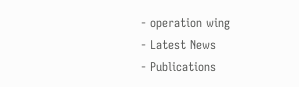- operation wing
- Latest News
- Publications